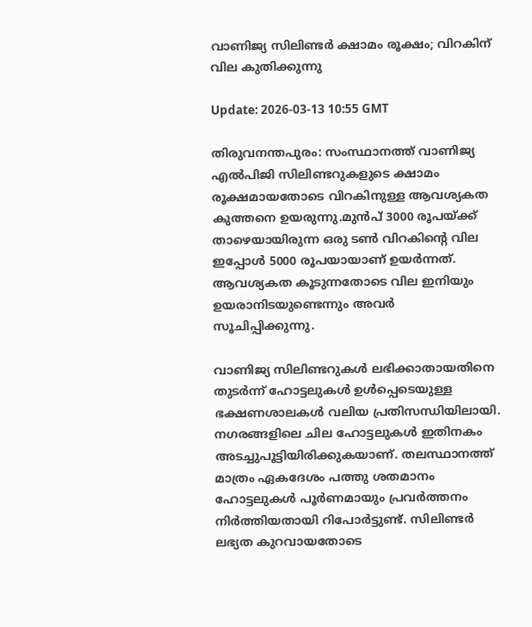വാണിജ്യ സിലിണ്ടര്‍ ക്ഷാമം രൂക്ഷം; വിറകിന് വില കുതിക്കുന്നു

Update: 2026-03-13 10:55 GMT

തിരുവനന്തപുരം: സംസ്ഥാനത്ത് വാണിജ്യ എല്‍പിജി സിലിണ്ടറുകളുടെ ക്ഷാമം രൂക്ഷമായതോടെ വിറകിനുള്ള ആവശ്യകത കുത്തനെ ഉയരുന്നു.മുന്‍പ് 3000 രൂപയ്ക്ക് താഴെയായിരുന്ന ഒരു ടണ്‍ വിറകിന്റെ വില ഇപ്പോള്‍ 5000 രൂപയായാണ് ഉയര്‍ന്നത്. ആവശ്യകത കൂടുന്നതോടെ വില ഇനിയും ഉയരാനിടയുണ്ടെന്നും അവര്‍ സൂചിപ്പിക്കുന്നു.

വാണിജ്യ സിലിണ്ടറുകള്‍ ലഭിക്കാതായതിനെ തുടര്‍ന്ന് ഹോട്ടലുകള്‍ ഉള്‍പ്പെടെയുള്ള ഭക്ഷണശാലകള്‍ വലിയ പ്രതിസന്ധിയിലായി. നഗരങ്ങളിലെ ചില ഹോട്ടലുകള്‍ ഇതിനകം അടച്ചുപൂട്ടിയിരിക്കുകയാണ്. തലസ്ഥാനത്ത് മാത്രം ഏകദേശം പത്തു ശതമാനം ഹോട്ടലുകള്‍ പൂര്‍ണമായും പ്രവര്‍ത്തനം നിര്‍ത്തിയതായി റിപോര്‍ട്ടുണ്ട്. സിലിണ്ടര്‍ ലഭ്യത കുറവായതോടെ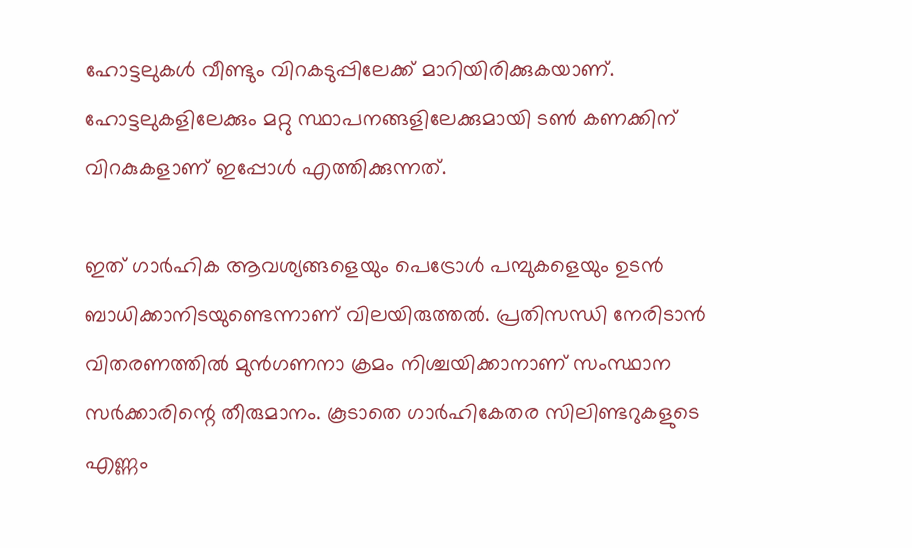ഹോട്ടലുകള്‍ വീണ്ടും വിറകടുപ്പിലേക്ക് മാറിയിരിക്കുകയാണ്. ഹോട്ടലുകളിലേക്കും മറ്റു സ്ഥാപനങ്ങളിലേക്കുമായി ടണ്‍ കണക്കിന് വിറകുകളാണ് ഇപ്പോള്‍ എത്തിക്കുന്നത്.

ഇത് ഗാര്‍ഹിക ആവശ്യങ്ങളെയും പെട്രോള്‍ പമ്പുകളെയും ഉടന്‍ ബാധിക്കാനിടയുണ്ടെന്നാണ് വിലയിരുത്തല്‍. പ്രതിസന്ധി നേരിടാന്‍ വിതരണത്തില്‍ മുന്‍ഗണനാ ക്രമം നിശ്ചയിക്കാനാണ് സംസ്ഥാന സര്‍ക്കാരിന്റെ തീരുമാനം. കൂടാതെ ഗാര്‍ഹികേതര സിലിണ്ടറുകളുടെ എണ്ണം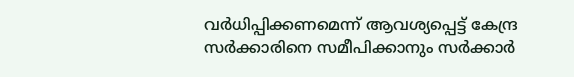വര്‍ധിപ്പിക്കണമെന്ന് ആവശ്യപ്പെട്ട് കേന്ദ്ര സര്‍ക്കാരിനെ സമീപിക്കാനും സര്‍ക്കാര്‍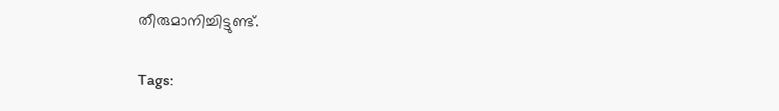തീരുമാനിച്ചിട്ടുണ്ട്.

Tags: